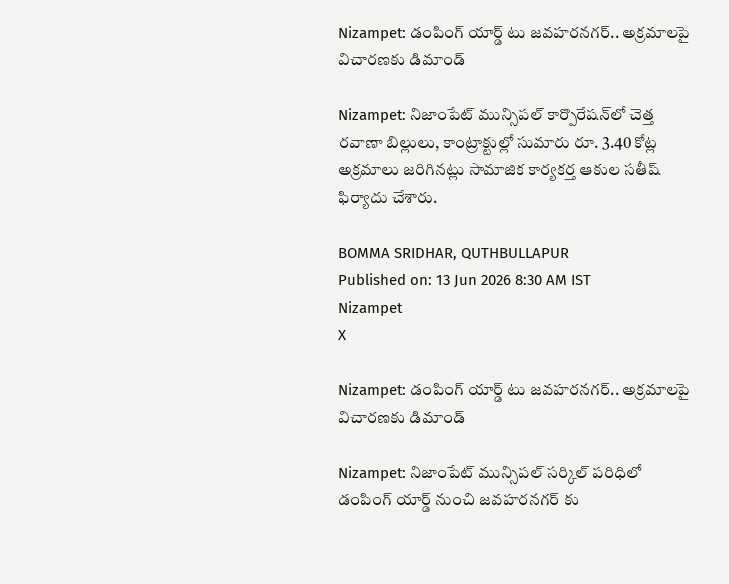Nizampet: డంపింగ్ యార్డ్ టు జవహరనగర్.. అక్రమాలపై విచారణకు డిమాండ్

Nizampet: నిజాంపేట్ మున్సిపల్ కార్పొరేషన్‌లో చెత్త రవాణా బిల్లులు, కాంట్రాక్టుల్లో సుమారు రూ. 3.40 కోట్ల అక్రమాలు జరిగినట్లు సామాజిక కార్యకర్త ఆకుల సతీష్ ఫిర్యాదు చేశారు.

BOMMA SRIDHAR, QUTHBULLAPUR
Published on: 13 Jun 2026 8:30 AM IST
Nizampet
X

Nizampet: డంపింగ్ యార్డ్ టు జవహరనగర్.. అక్రమాలపై విచారణకు డిమాండ్

Nizampet: నిజాంపేట్ మున్సిపల్ సర్కిల్ పరిధిలో డంపింగ్ యార్డ్ నుంచి జవహరనగర్ కు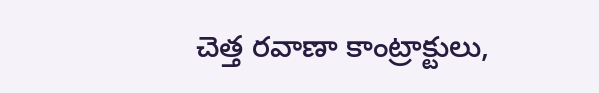చెత్త రవాణా కాంట్రాక్టులు,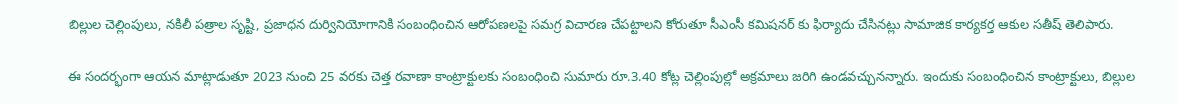బిల్లుల చెల్లింపులు, నకిలీ పత్రాల సృష్టి, ప్రజాధన దుర్వినియోగానికి సంబంధించిన ఆరోపణలపై సమగ్ర విచారణ చేపట్టాలని కోరుతూ సీఎంసీ కమిషనర్ కు ఫిర్యాదు చేసినట్లు సామాజిక కార్యకర్త ఆకుల సతీష్ తెలిపారు.

ఈ సందర్భంగా ఆయన మాట్లాడుతూ 2023 నుంచి 25 వరకు చెత్త రవాణా కాంట్రాక్టులకు సంబంధించి సుమారు రూ.3.40 కోట్ల చెల్లింపుల్లో అక్రమాలు జరిగి ఉండవచ్చునన్నారు. ఇందుకు సంబంధించిన కాంట్రాక్టులు, బిల్లుల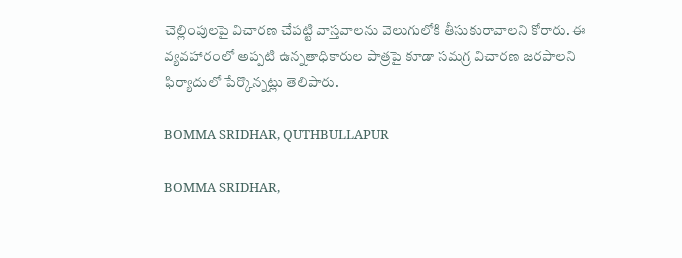చెల్లింపులపై విచారణ చేపట్టి వాస్తవాలను వెలుగులోకి తీసుకురావాలని కోరారు. ఈ వ్యవహారంలో అప్పటి ఉన్నతాధికారుల పాత్రపై కూడా సమగ్ర విచారణ జరపాలని ఫిర్యాదులో పేర్కొన్నట్లు తెలిపారు.

BOMMA SRIDHAR, QUTHBULLAPUR

BOMMA SRIDHAR,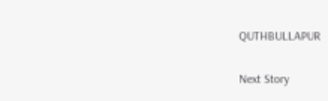QUTHBULLAPUR

Next Story